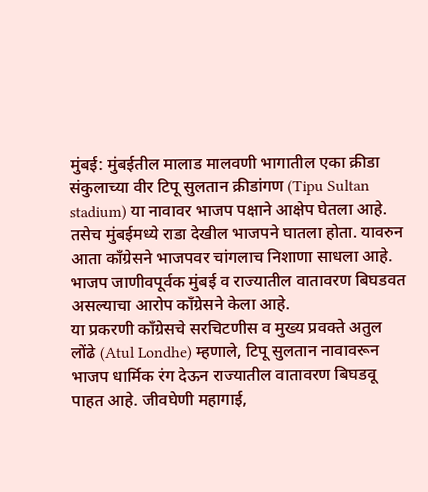मुंबई: मुंबईतील मालाड मालवणी भागातील एका क्रीडा संकुलाच्या वीर टिपू सुलतान क्रीडांगण (Tipu Sultan stadium) या नावावर भाजप पक्षाने आक्षेप घेतला आहे. तसेच मुंबईमध्ये राडा देखील भाजपने घातला होता. यावरुन आता कॉंग्रेसने भाजपवर चांगलाच निशाणा साधला आहे. भाजप जाणीवपूर्वक मुंबई व राज्यातील वातावरण बिघडवत असल्याचा आरोप कॉंग्रेसने केला आहे.
या प्रकरणी कॉंग्रेसचे सरचिटणीस व मुख्य प्रवक्ते अतुल लोंढे (Atul Londhe) म्हणाले, टिपू सुलतान नावावरून भाजप धार्मिक रंग देऊन राज्यातील वातावरण बिघडवू पाहत आहे. जीवघेणी महागाई,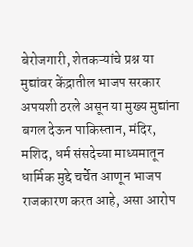बेरोजगारी, शेतकऱ्यांचे प्रश्न या मुद्यांवर केंद्रातील भाजप सरकार अपयशी ठरले असून या मुख्य मुद्यांना बगल देऊन पाकिस्तान, मंदिर, मशिद, धर्म संसदेच्या माध्यमातून धार्मिक मुद्दे चर्चेत आणून भाजप राजकारण करत आहे, असा आरोप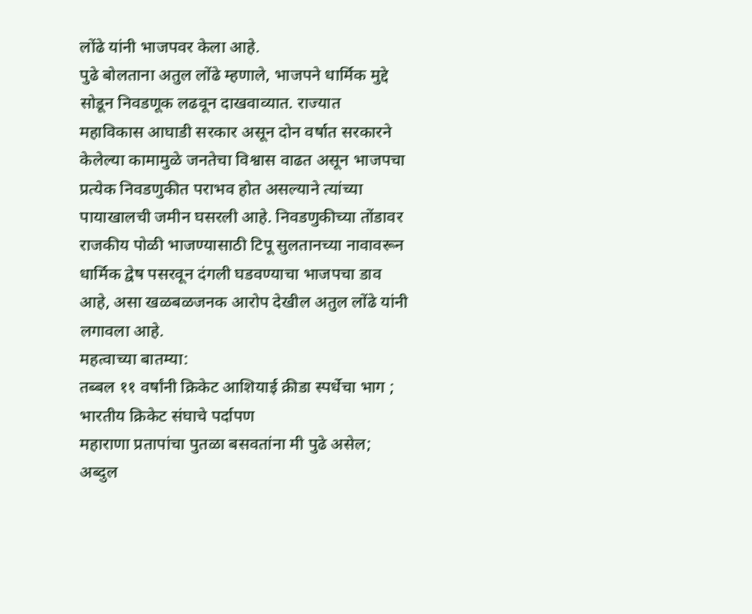लोंढे यांनी भाजपवर केला आहे.
पुढे बोलताना अतुल लोंढे म्हणाले, भाजपने धार्मिक मुद्दे सोडून निवडणूक लढवून दाखवाव्यात. राज्यात महाविकास आघाडी सरकार असून दोन वर्षात सरकारने केलेल्या कामामुळे जनतेचा विश्वास वाढत असून भाजपचा प्रत्येक निवडणुकीत पराभव होत असल्याने त्यांच्या पायाखालची जमीन घसरली आहे. निवडणुकीच्या तोंडावर राजकीय पोळी भाजण्यासाठी टिपू सुलतानच्या नावावरून धार्मिक द्वेष पसरवून दंगली घडवण्याचा भाजपचा डाव आहे, असा खळबळजनक आरोप देखील अतुल लोंढे यांनी लगावला आहे.
महत्वाच्या बातम्या:
तब्बल ११ वर्षांनी क्रिकेट आशियाई क्रीडा स्पर्धेचा भाग ; भारतीय क्रिकेट संघाचे पर्दापण
महाराणा प्रतापांचा पुतळा बसवतांना मी पुढे असेल; अब्दुल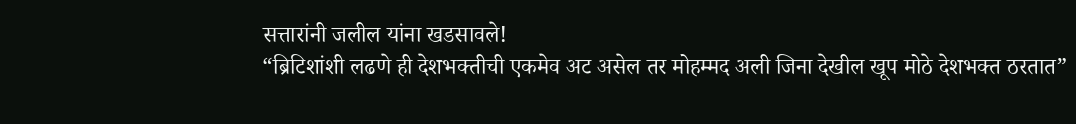सत्तारांनी जलील यांना खडसावले!
“ब्रिटिशांशी लढणे ही देशभक्तीची एकमेव अट असेल तर मोहम्मद अली जिना देखील खूप मोठे देशभक्त ठरतात”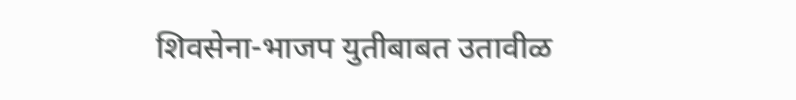शिवसेना-भाजप युतीबाबत उतावीळ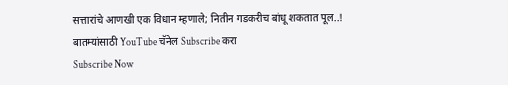सत्तारांचे आणखी एक विधान म्हणाले; नितीन गडकरीच बांधू शकतात पूल..!
बातम्यांसाठी YouTube चॅनेल Subscribe करा
Subscribe Now